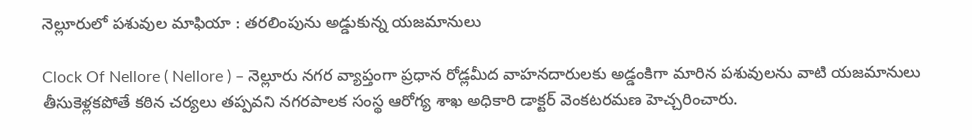నెల్లూరులో పశువుల మాఫియా : తరలింపును అడ్డుకున్న యజమానులు

Clock Of Nellore ( Nellore ) – నెల్లూరు నగర వ్యాప్తంగా ప్రధాన రోడ్లమీద వాహనదారులకు అడ్డంకిగా మారిన పశువులను వాటి యజమానులు తీసుకెళ్లకపోతే కఠిన చర్యలు తప్పవని నగరపాలక సంస్థ ఆరోగ్య శాఖ అధికారి డాక్టర్ వెంకటరమణ హెచ్చరించారు.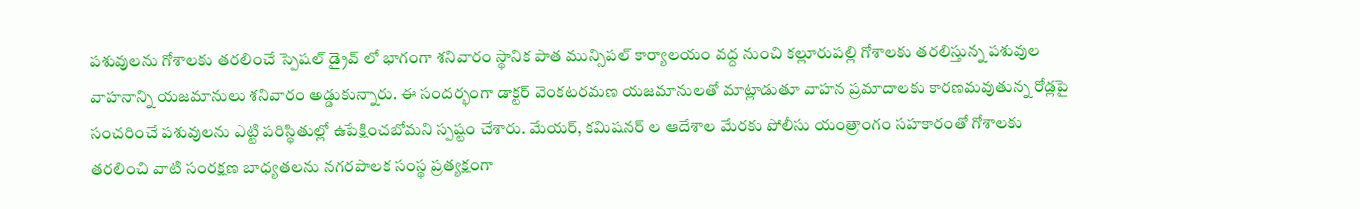పశువులను గోశాలకు తరలించే స్పెషల్ డ్రైవ్ లో భాగంగా శనివారం స్థానిక పాత మున్సిపల్ కార్యాలయం వద్ద నుంచి కల్లూరుపల్లి గోశాలకు తరలిస్తున్న పశువుల వాహనాన్ని యజమానులు శనివారం అడ్డుకున్నారు. ఈ సందర్భంగా డాక్టర్ వెంకటరమణ యజమానులతో మాట్లాడుతూ వాహన ప్రమాదాలకు కారణమవుతున్న రోడ్లపై సంచరించే పశువులను ఎట్టి పరిస్థితుల్లో ఉపేక్షించబోమని స్పష్టం చేశారు. మేయర్, కమిషనర్ ల ఆదేశాల మేరకు పోలీసు యంత్రాంగం సహకారంతో గోశాలకు తరలించి వాటి సంరక్షణ బాధ్యతలను నగరపాలక సంస్థ ప్రత్యక్షంగా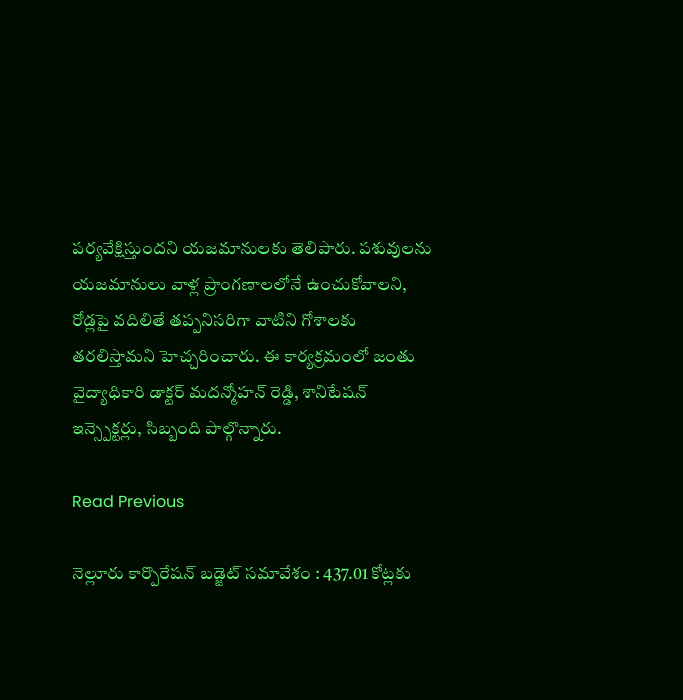పర్యవేక్షిస్తుందని యజమానులకు తెలిపారు. పశువులను యజమానులు వాళ్ల ప్రాంగణాలలోనే ఉంచుకోవాలని, రోడ్లపై వదిలితే తప్పనిసరిగా వాటిని గోశాలకు తరలిస్తామని హెచ్చరించారు. ఈ కార్యక్రమంలో జంతు వైద్యాధికారి డాక్టర్ మదన్మోహన్ రెడ్డి, శానిటేషన్ ఇన్స్పెక్టర్లు, సిబ్బంది పాల్గొన్నారు.

Read Previous

నెల్లూరు కార్పొరేషన్ బడ్జెట్ సమావేశం : 437.01 కోట్లకు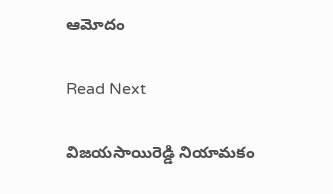ఆమోదం

Read Next

విజయసాయిరెడ్డి నియామకం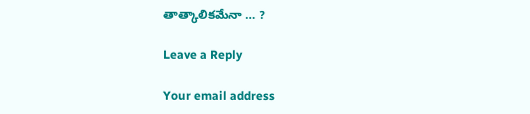తాత్కాలికమేనా … ?

Leave a Reply

Your email address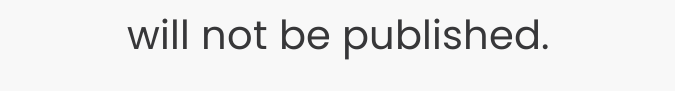will not be published.